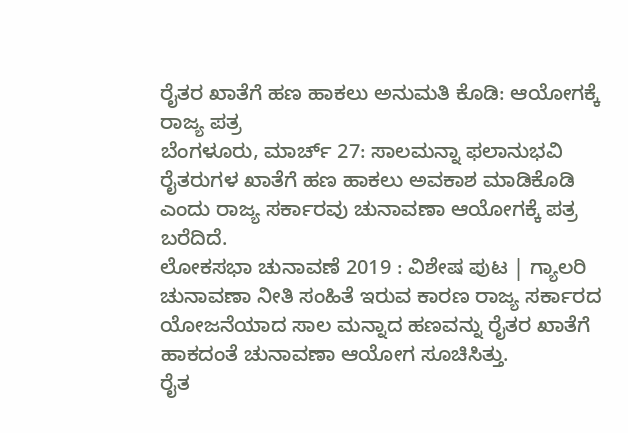ರೈತರ ಖಾತೆಗೆ ಹಣ ಹಾಕಲು ಅನುಮತಿ ಕೊಡಿ: ಆಯೋಗಕ್ಕೆ ರಾಜ್ಯ ಪತ್ರ
ಬೆಂಗಳೂರು, ಮಾರ್ಚ್ 27: ಸಾಲಮನ್ನಾ ಫಲಾನುಭವಿ ರೈತರುಗಳ ಖಾತೆಗೆ ಹಣ ಹಾಕಲು ಅವಕಾಶ ಮಾಡಿಕೊಡಿ ಎಂದು ರಾಜ್ಯ ಸರ್ಕಾರವು ಚುನಾವಣಾ ಆಯೋಗಕ್ಕೆ ಪತ್ರ ಬರೆದಿದೆ.
ಲೋಕಸಭಾ ಚುನಾವಣೆ 2019 : ವಿಶೇಷ ಪುಟ | ಗ್ಯಾಲರಿ
ಚುನಾವಣಾ ನೀತಿ ಸಂಹಿತೆ ಇರುವ ಕಾರಣ ರಾಜ್ಯ ಸರ್ಕಾರದ ಯೋಜನೆಯಾದ ಸಾಲ ಮನ್ನಾದ ಹಣವನ್ನು ರೈತರ ಖಾತೆಗೆ ಹಾಕದಂತೆ ಚುನಾವಣಾ ಆಯೋಗ ಸೂಚಿಸಿತ್ತು.
ರೈತ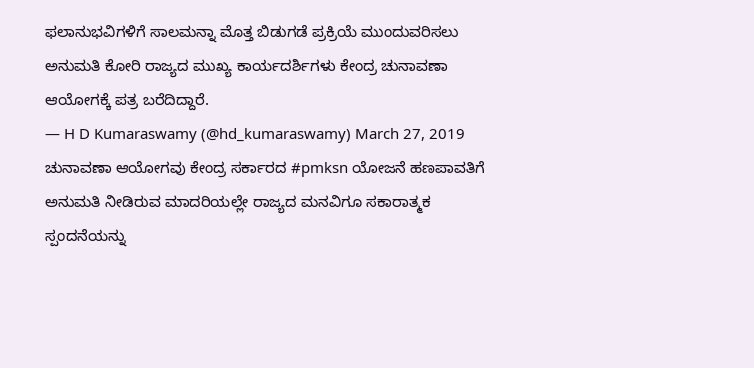ಫಲಾನುಭವಿಗಳಿಗೆ ಸಾಲಮನ್ನಾ ಮೊತ್ತ ಬಿಡುಗಡೆ ಪ್ರಕ್ರಿಯೆ ಮುಂದುವರಿಸಲು ಅನುಮತಿ ಕೋರಿ ರಾಜ್ಯದ ಮುಖ್ಯ ಕಾರ್ಯದರ್ಶಿಗಳು ಕೇಂದ್ರ ಚುನಾವಣಾ ಆಯೋಗಕ್ಕೆ ಪತ್ರ ಬರೆದಿದ್ದಾರೆ.
— H D Kumaraswamy (@hd_kumaraswamy) March 27, 2019
ಚುನಾವಣಾ ಆಯೋಗವು ಕೇಂದ್ರ ಸರ್ಕಾರದ #pmksn ಯೋಜನೆ ಹಣಪಾವತಿಗೆ ಅನುಮತಿ ನೀಡಿರುವ ಮಾದರಿಯಲ್ಲೇ ರಾಜ್ಯದ ಮನವಿಗೂ ಸಕಾರಾತ್ಮಕ ಸ್ಪಂದನೆಯನ್ನು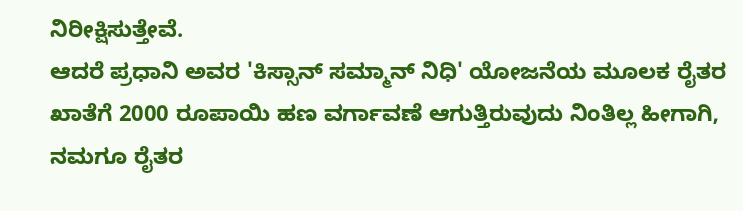ನಿರೀಕ್ಷಿಸುತ್ತೇವೆ.
ಆದರೆ ಪ್ರಧಾನಿ ಅವರ 'ಕಿಸ್ಸಾನ್ ಸಮ್ಮಾನ್ ನಿಧಿ' ಯೋಜನೆಯ ಮೂಲಕ ರೈತರ ಖಾತೆಗೆ 2000 ರೂಪಾಯಿ ಹಣ ವರ್ಗಾವಣೆ ಆಗುತ್ತಿರುವುದು ನಿಂತಿಲ್ಲ ಹೀಗಾಗಿ, ನಮಗೂ ರೈತರ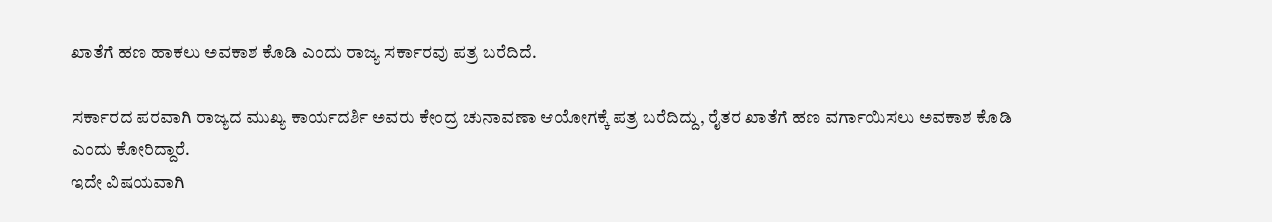ಖಾತೆಗೆ ಹಣ ಹಾಕಲು ಅವಕಾಶ ಕೊಡಿ ಎಂದು ರಾಜ್ಯ ಸರ್ಕಾರವು ಪತ್ರ ಬರೆದಿದೆ.

ಸರ್ಕಾರದ ಪರವಾಗಿ ರಾಜ್ಯದ ಮುಖ್ಯ ಕಾರ್ಯದರ್ಶಿ ಅವರು ಕೇಂದ್ರ ಚುನಾವಣಾ ಆಯೋಗಕ್ಕೆ ಪತ್ರ ಬರೆದಿದ್ದು, ರೈತರ ಖಾತೆಗೆ ಹಣ ವರ್ಗಾಯಿಸಲು ಅವಕಾಶ ಕೊಡಿ ಎಂದು ಕೋರಿದ್ದಾರೆ.
ಇದೇ ವಿಷಯವಾಗಿ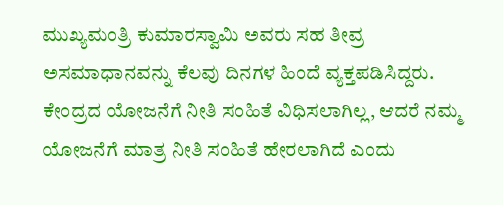ಮುಖ್ಯಮಂತ್ರಿ ಕುಮಾರಸ್ವಾಮಿ ಅವರು ಸಹ ತೀವ್ರ ಅಸಮಾಧಾನವನ್ನು ಕೆಲವು ದಿನಗಳ ಹಿಂದೆ ವ್ಯಕ್ತಪಡಿಸಿದ್ದರು. ಕೇಂದ್ರದ ಯೋಜನೆಗೆ ನೀತಿ ಸಂಹಿತೆ ವಿಧಿಸಲಾಗಿಲ್ಲ, ಆದರೆ ನಮ್ಮ ಯೋಜನೆಗೆ ಮಾತ್ರ ನೀತಿ ಸಂಹಿತೆ ಹೇರಲಾಗಿದೆ ಎಂದು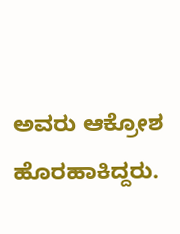ಅವರು ಆಕ್ರೋಶ ಹೊರಹಾಕಿದ್ದರು.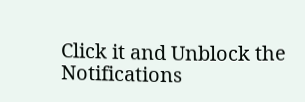Click it and Unblock the Notifications